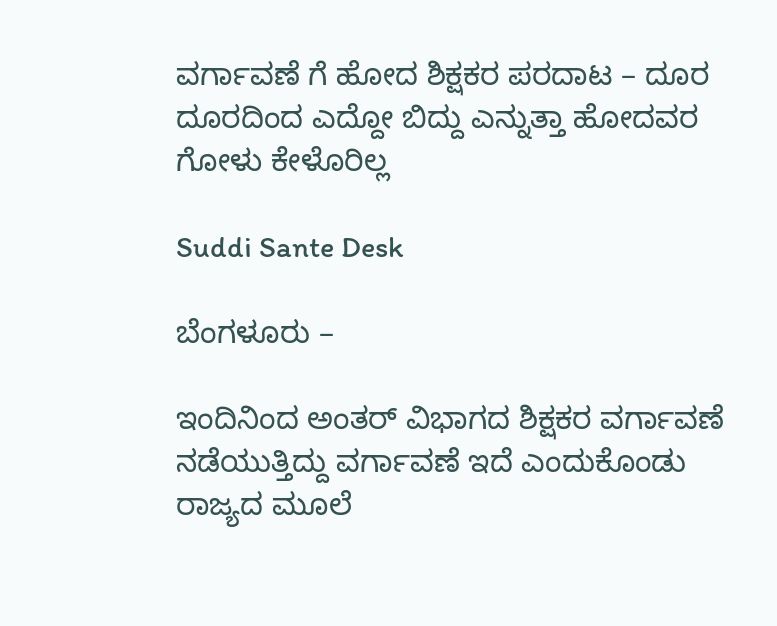ವರ್ಗಾವಣೆ ಗೆ ಹೋದ ಶಿಕ್ಷಕರ ಪರದಾಟ – ದೂರ ದೂರದಿಂದ ಎದ್ದೋ ಬಿದ್ದು ಎನ್ನುತ್ತಾ ಹೋದವರ ಗೋಳು ಕೇಳೊರಿಲ್ಲ

Suddi Sante Desk

ಬೆಂಗಳೂರು –

ಇಂದಿನಿಂದ ಅಂತರ್ ವಿಭಾಗದ ಶಿಕ್ಷಕರ ವರ್ಗಾವಣೆ ನಡೆಯುತ್ತಿದ್ದು ವರ್ಗಾವಣೆ ಇದೆ ಎಂದುಕೊಂಡು ರಾಜ್ಯದ ಮೂಲೆ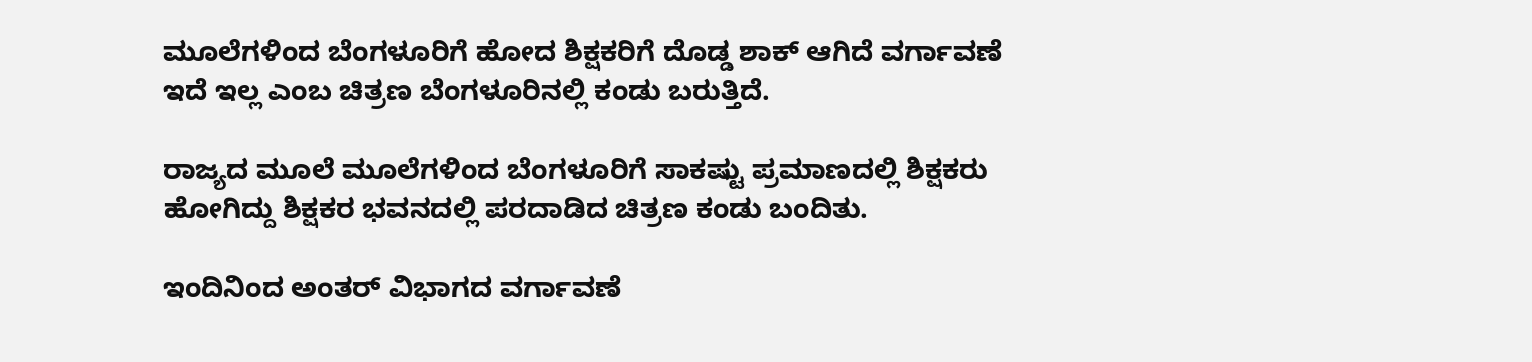ಮೂಲೆಗಳಿಂದ ಬೆಂಗಳೂರಿಗೆ ಹೋದ ಶಿಕ್ಷಕರಿಗೆ ದೊಡ್ಡ ಶಾಕ್ ಆಗಿದೆ ವರ್ಗಾವಣೆ ಇದೆ ಇಲ್ಲ ಎಂಬ ಚಿತ್ರಣ ಬೆಂಗಳೂರಿನಲ್ಲಿ ಕಂಡು ಬರುತ್ತಿದೆ.

ರಾಜ್ಯದ ಮೂಲೆ ಮೂಲೆಗಳಿಂದ ಬೆಂಗಳೂರಿಗೆ ಸಾಕಷ್ಟು ಪ್ರಮಾಣದಲ್ಲಿ ಶಿಕ್ಷಕರು ಹೋಗಿದ್ದು ಶಿಕ್ಷಕರ ಭವನದಲ್ಲಿ ಪರದಾಡಿದ ಚಿತ್ರಣ ಕಂಡು ಬಂದಿತು.

ಇಂದಿನಿಂದ ಅಂತರ್ ವಿಭಾಗದ ವರ್ಗಾವಣೆ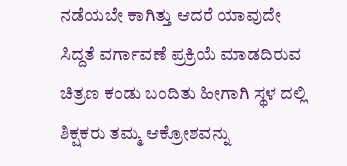ನಡೆಯಬೇ ಕಾಗಿತ್ತು ಆದರೆ ಯಾವುದೇ ಸಿದ್ದತೆ ವರ್ಗಾವಣೆ ಪ್ರಕ್ರಿಯೆ ಮಾಡದಿರುವ ಚಿತ್ರಣ ಕಂಡು ಬಂದಿತು ಹೀಗಾಗಿ ಸ್ಥಳ ದಲ್ಲಿ ಶಿಕ್ಷಕರು ತಮ್ಮ ಆಕ್ರೋಶವನ್ನು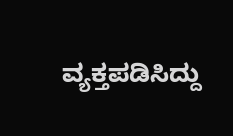ವ್ಯಕ್ತಪಡಿಸಿದ್ದು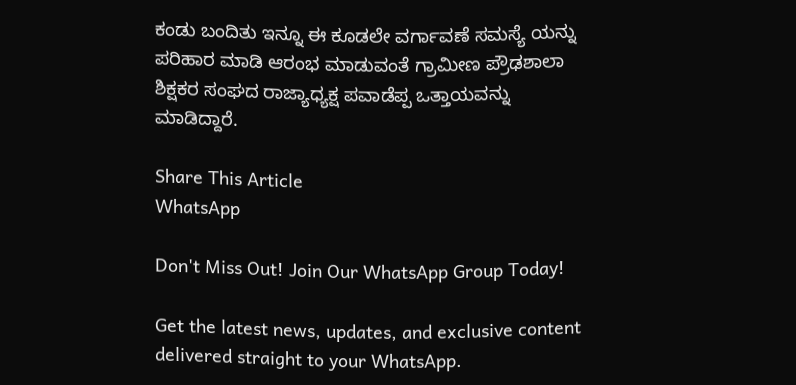ಕಂಡು ಬಂದಿತು ಇನ್ನೂ ಈ ಕೂಡಲೇ ವರ್ಗಾವಣೆ ಸಮಸ್ಯೆ ಯನ್ನು ಪರಿಹಾರ ಮಾಡಿ ಆರಂಭ ಮಾಡುವಂತೆ ಗ್ರಾಮೀಣ ಪ್ರೌಢಶಾಲಾ ಶಿಕ್ಷಕರ ಸಂಘದ ರಾಜ್ಯಾಧ್ಯಕ್ಷ ಪವಾಡೆಪ್ಪ ಒತ್ತಾಯವನ್ನು ಮಾಡಿದ್ದಾರೆ.

Share This Article
WhatsApp

Don't Miss Out! Join Our WhatsApp Group Today!

Get the latest news, updates, and exclusive content delivered straight to your WhatsApp.